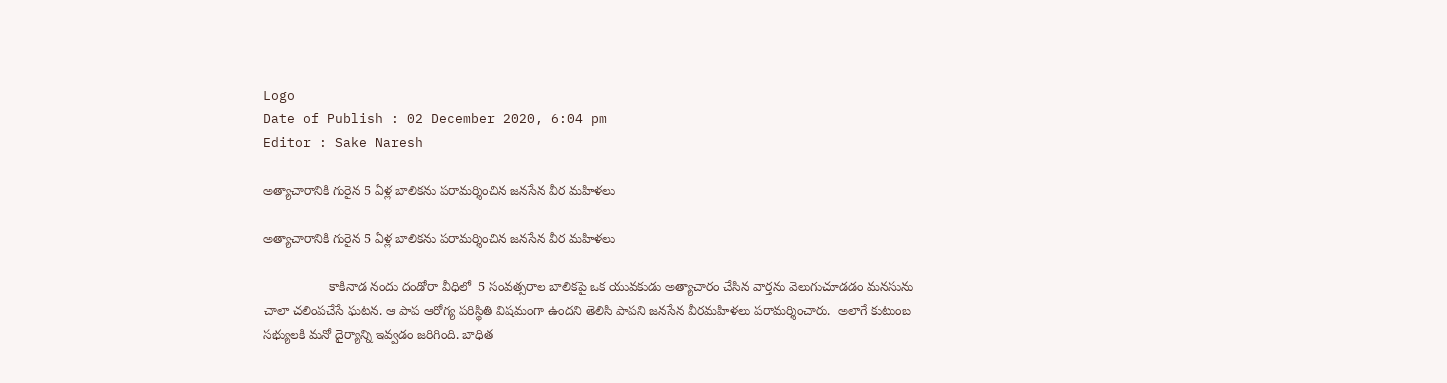Logo
Date of Publish : 02 December 2020, 6:04 pm
Editor : Sake Naresh

అత్యాచారానికి గురైన 5 ఏళ్ల బాలికను పరామర్శించిన జనసేన వీర మహిళలు

అత్యాచారానికి గురైన 5 ఏళ్ల బాలికను పరామర్శించిన జనసేన వీర మహిళలు

                  కాకినాడ నందు దండోరా వీధిలో  5 సంవత్సరాల బాలికపై ఒక యువకుడు అత్యాచారం చేసిన వార్తను వెలుగుచూడడం మనసును చాలా చలింపచేసే ఘటన. ఆ పాప ఆరోగ్య పరిస్థితి విషమంగా ఉందని తెలిసి పాపని జనసేన వీరమహిళలు పరామర్శించారు.  అలాగే కుటుంబ సభ్యులకి మనో దైర్యాన్ని ఇవ్వడం జరిగింది. బాధిత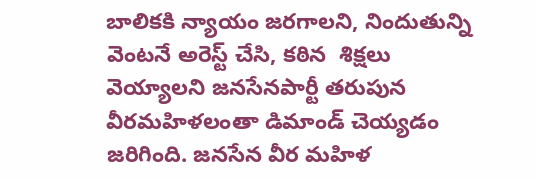బాలికకి న్యాయం జరగాలని, నిందుతున్ని వెంటనే అరెస్ట్ చేసి, కఠిన  శిక్షలు వెయ్యాలని జనసేనపార్టీ తరుపున వీరమహిళలంతా డిమాండ్ చెయ్యడం జరిగింది. జనసేన వీర మహిళ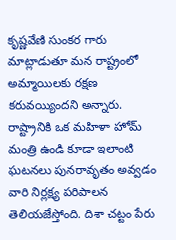కృష్ణవేణి సుంకర గారు మాట్లాడుతూ మన రాష్ట్రంలో అమ్మాయిలకు రక్షణ కరువయ్యిందని అన్నారు. రాష్ట్రానికి ఒక మహిళా హోమ్ మంత్రి ఉండి కూడా ఇలాంటి ఘటనలు పునరావృతం అవ్వడం వారి నిర్లక్ష్య పరిపాలన తెలియజేస్తోంది. దిశా చట్టం పేరు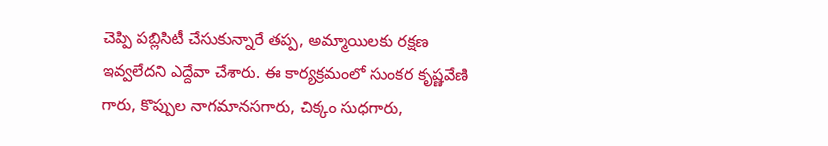చెప్పి పబ్లిసిటీ చేసుకున్నారే తప్ప, అమ్మాయిలకు రక్షణ ఇవ్వలేదని ఎద్దేవా చేశారు. ఈ కార్యక్రమంలో సుంకర కృష్ణవేణి గారు, కొప్పుల నాగమానసగారు, చిక్కం సుధగారు,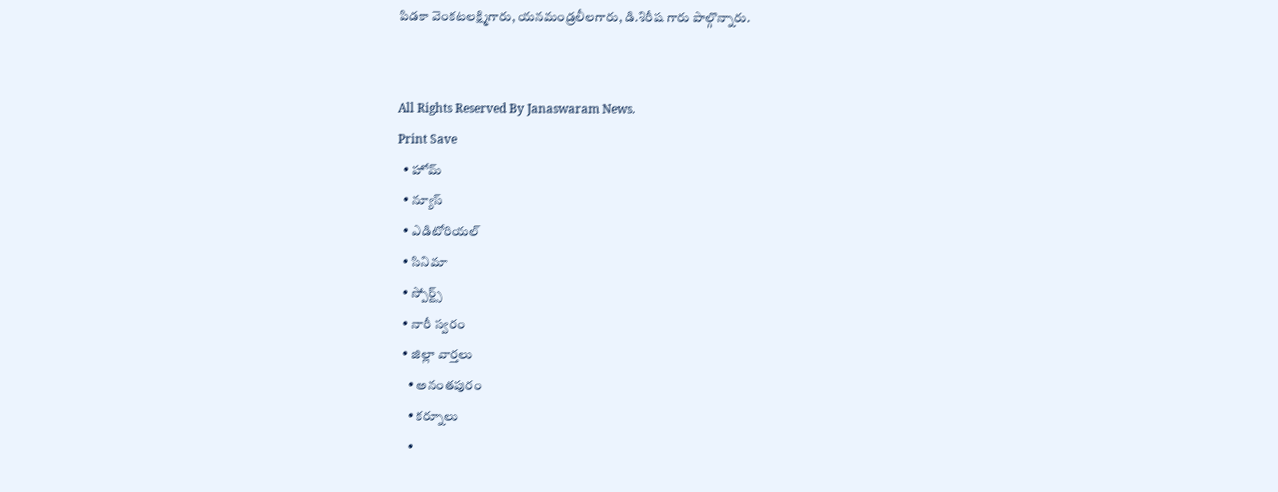పిడకా వెంకటలక్ష్మిగారు, యనమండ్రలీలగారు, డి.శిరీష గారు పాల్గొన్నారు.


All Rights Reserved By Janaswaram News.
Print Save
  • హోమ్
  • న్యూస్
  • ఎడిటోరియల్
  • సినిమా
  • స్పోర్ట్స్
  • నారీ స్వరం
  • జిల్లా వార్తలు
    • అనంతపురం
    • కర్నూలు
    •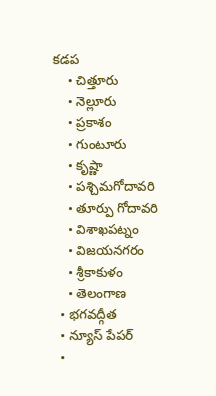కడప
    • చిత్తూరు
    • నెల్లూరు
    • ప్రకాశం
    • గుంటూరు
    • కృష్ణా
    • పశ్చిమగోదావరి
    • తూర్పు గోదావరి
    • విశాఖపట్నం
    • విజయనగరం
    • శ్రీకాకుళం
    • తెలంగాణ
  • భగవద్గీత
  • న్యూస్ పేపర్
  •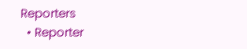Reporters
  • Reporter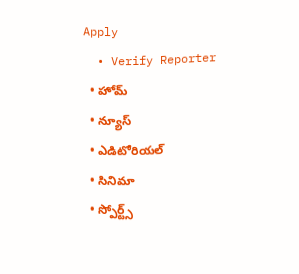Apply
  • Verify Reporter
  • హోమ్
  • న్యూస్
  • ఎడిటోరియల్
  • సినిమా
  • స్పోర్ట్స్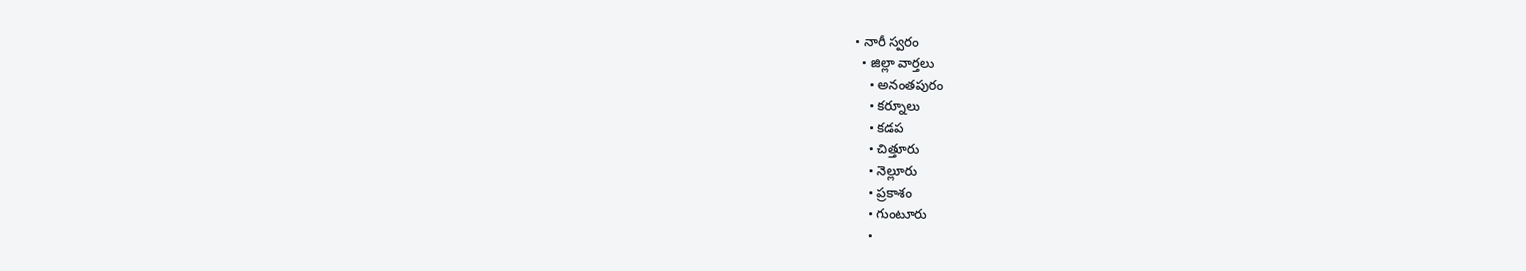• నారీ స్వరం
  • జిల్లా వార్తలు
    • అనంతపురం
    • కర్నూలు
    • కడప
    • చిత్తూరు
    • నెల్లూరు
    • ప్రకాశం
    • గుంటూరు
    •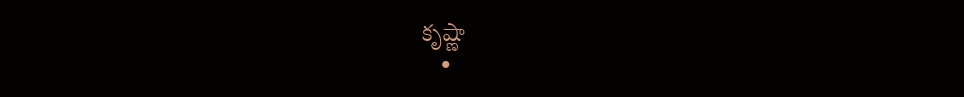కృష్ణా
    •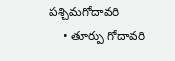పశ్చిమగోదావరి
    • తూర్పు గోదావరి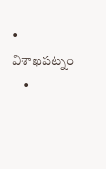• విశాఖపట్నం
    •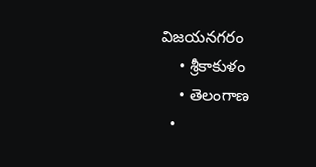విజయనగరం
    • శ్రీకాకుళం
    • తెలంగాణ
  •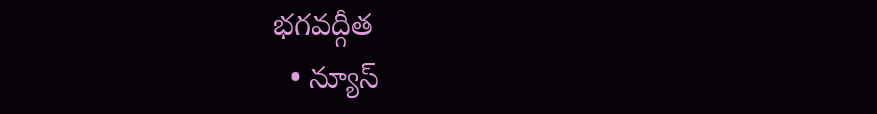భగవద్గీత
  • న్యూస్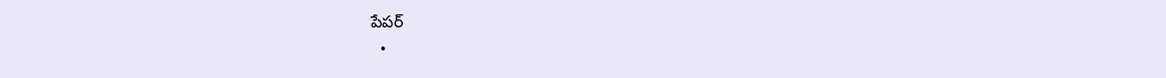పేపర్
  •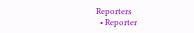Reporters
  • Reporter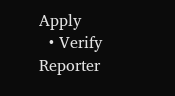Apply
  • Verify Reporter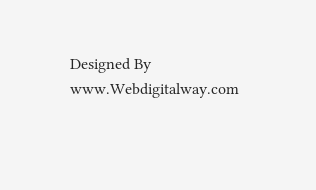Designed By www.Webdigitalway.com